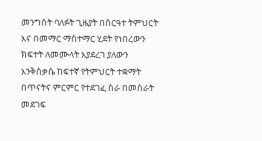መንግስት ባለፉት ጊዜያት በስርዓተ ትምህርት እና በመማር ማስተማር ሂደት የነበረውን ክፍተት ለመሙላት እያደረገ ያለውን እንቅስቃሴ ከፍተኛ የትምህርት ተቋማት በጥናትና ምርምር የተደገፈ ስራ በመስራት መደገፍ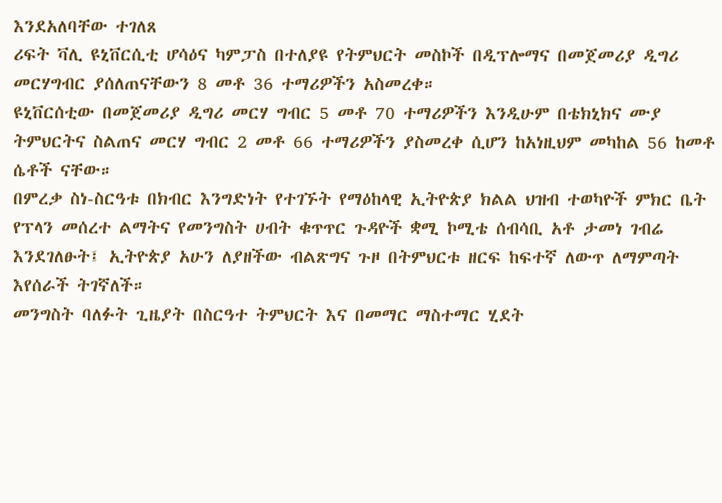እንደአለባቸው ተገለጸ
ሪፍት ቫሊ ዩኒቨርሲቲ ሆሳዕና ካምፓስ በተለያዩ የትምህርት መስኮች በዲፕሎማና በመጀመሪያ ዲግሪ መርሃግብር ያሰለጠናቸውን 8 መቶ 36 ተማሪዎችን አስመረቀ።
ዩኒቨርሰቲው በመጀመሪያ ዲግሪ መርሃ ግብር 5 መቶ 70 ተማሪዎችን እንዲሁም በቴክኒክና ሙያ ትምህርትና ስልጠና መርሃ ግብር 2 መቶ 66 ተማሪዎችን ያስመረቀ ሲሆን ከአነዚህም መካከል 56 ከመቶ ሴቶች ናቸው።
በምረቃ ስነ-ስርዓቱ በክብር እንግድነት የተገኙት የማዕከላዊ ኢትዮጵያ ክልል ህዝብ ተወካዮች ምክር ቤት የፕላን መሰረተ ልማትና የመንግስት ሀብት ቁጥጥር ጉዳዮች ቋሚ ኮሚቴ ሰብሳቢ አቶ ታመነ ገብሬ እንደገለፁት፤ ኢትዮጵያ አሁን ለያዘችው ብልጽግና ጉዞ በትምህርቱ ዘርፍ ከፍተኛ ለውጥ ለማምጣት እየሰራች ትገኛለች።
መንግስት ባለፉት ጊዜያት በስርዓተ ትምህርት እና በመማር ማስተማር ሂደት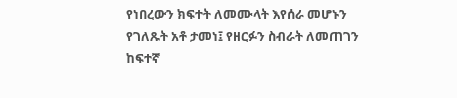የነበረውን ክፍተት ለመሙላት እየሰራ መሆኑን የገለጹት አቶ ታመነ፤ የዘርፉን ስብራት ለመጠገን ከፍተኛ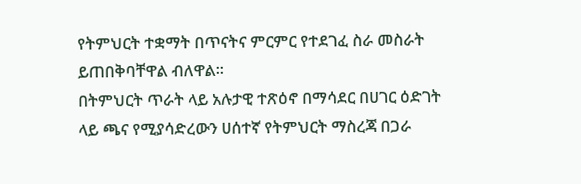የትምህርት ተቋማት በጥናትና ምርምር የተደገፈ ስራ መስራት ይጠበቅባቸዋል ብለዋል።
በትምህርት ጥራት ላይ አሉታዊ ተጽዕኖ በማሳደር በሀገር ዕድገት ላይ ጫና የሚያሳድረውን ሀሰተኛ የትምህርት ማስረጃ በጋራ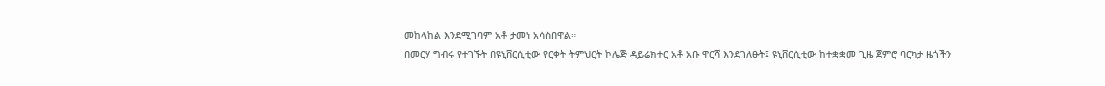መከላከል እንደሚገባም አቶ ታመነ አሳስበዋል።
በመርሃ ግብሩ የተገኙት በዩኒቨርሲቲው የርቀት ትምህርት ኮሌጅ ዳይሬክተር አቶ አቡ ዋርሻ እንደገለፁት፤ ዩኒቨርሲቲው ከተቋቋመ ጊዜ ጀምሮ ባርካታ ዜጎችን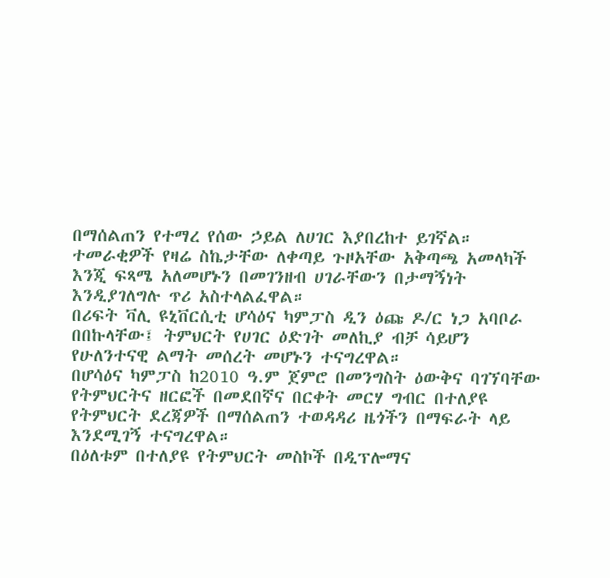በማሰልጠን የተማረ የሰው ኃይል ለሀገር እያበረከተ ይገኛል።
ተመራቂዎች የዛሬ ስኬታቸው ለቀጣይ ጉዞአቸው አቅጣጫ አመላካች እንጂ ፍጻሜ አለመሆኑን በመገንዘብ ሀገራቸውን በታማኝነት እንዲያገለግሉ ጥሪ አስተላልፈዋል።
በሪፍት ቫሊ ዩኒቨርሲቲ ሆሳዕና ካምፓስ ዲን ዕጩ ዶ/ር ነጋ አባቦራ በበኩላቸው፤ ትምህርት የሀገር ዕድገት መለኪያ ብቻ ሳይሆን የሁለንተናዊ ልማት መሰረት መሆኑን ተናግረዋል።
በሆሳዕና ካምፓስ ከ2010 ዓ.ም ጀምሮ በመንግስት ዕውቅና ባገኘባቸው የትምህርትና ዘርፎች በመደበኛና በርቀት መርሃ ግብር በተለያዩ የትምህርት ደረጃዎች በማሰልጠን ተወዳዳሪ ዜጎችን በማፍራት ላይ እንደሚገኝ ተናግረዋል።
በዕለቱም በተለያዩ የትምህርት መስኮች በዲፕሎማና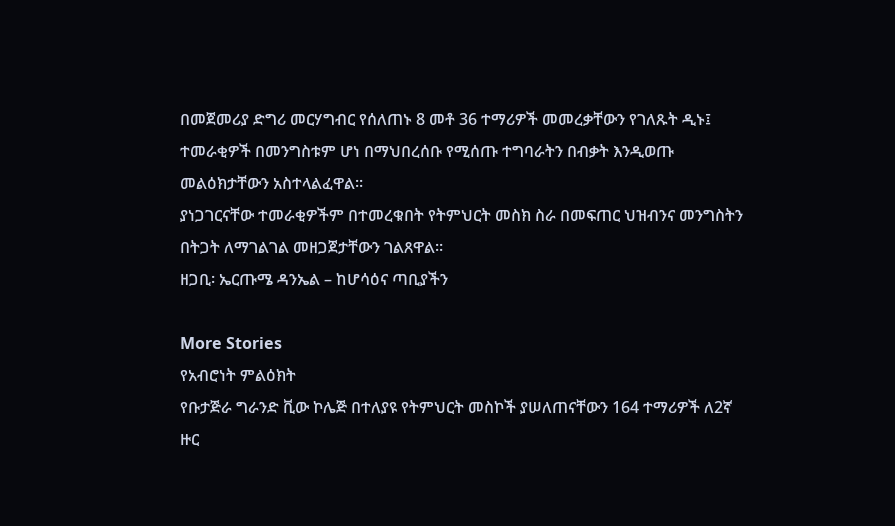በመጀመሪያ ድግሪ መርሃግብር የሰለጠኑ 8 መቶ 36 ተማሪዎች መመረቃቸውን የገለጹት ዲኑ፤ ተመራቂዎች በመንግስቱም ሆነ በማህበረሰቡ የሚሰጡ ተግባራትን በብቃት እንዲወጡ መልዕክታቸውን አስተላልፈዋል።
ያነጋገርናቸው ተመራቂዎችም በተመረቁበት የትምህርት መስክ ስራ በመፍጠር ህዝብንና መንግስትን በትጋት ለማገልገል መዘጋጀታቸውን ገልጸዋል።
ዘጋቢ፡ ኤርጡሜ ዳንኤል – ከሆሳዕና ጣቢያችን

More Stories
የአብሮነት ምልዕክት
የቡታጅራ ግራንድ ቪው ኮሌጅ በተለያዩ የትምህርት መስኮች ያሠለጠናቸውን 164 ተማሪዎች ለ2ኛ ዙር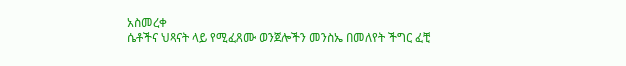አስመረቀ
ሴቶችና ህጻናት ላይ የሚፈጸሙ ወንጀሎችን መንስኤ በመለየት ችግር ፈቺ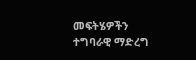መፍትሄዎችን ተግባራዊ ማድረግ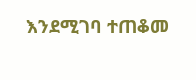እንደሚገባ ተጠቆመ